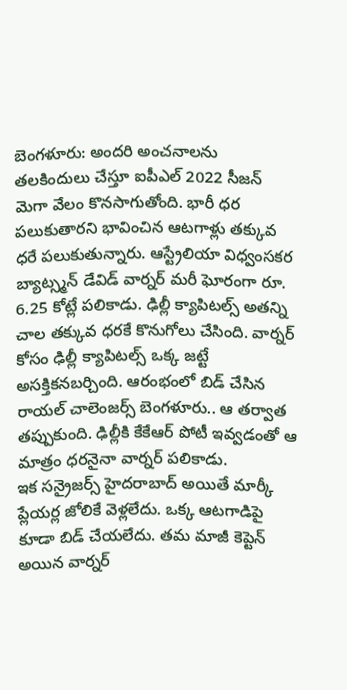బెంగళూరు: అందరి అంచనాలను తలకిందులు చేస్తూ ఐపీఎల్ 2022 సీజన్ మెగా వేలం కొనసాగుతోంది. భారీ ధర పలుకుతారని భావించిన ఆటగాళ్లు తక్కువ ధరే పలుకుతున్నారు. ఆస్ట్రేలియా విధ్వంసకర బ్యాట్స్మన్ డేవిడ్ వార్నర్ మరీ ఘోరంగా రూ. 6.25 కోట్లే పలికాడు. ఢిల్లీ క్యాపిటల్స్ అతన్ని చాల తక్కువ ధరకే కొనుగోలు చేసింది. వార్నర్ కోసం ఢిల్లీ క్యాపిటల్స్ ఒక్క జట్టే అసక్తికనబర్చింది. ఆరంభంలో బిడ్ చేసిన రాయల్ చాలెంజర్స్ బెంగళూరు.. ఆ తర్వాత తప్పుకుంది. ఢిల్లీకి కేకేఆర్ పోటీ ఇవ్వడంతో ఆ మాత్రం ధరనైనా వార్నర్ పలికాడు.
ఇక సన్రైజర్స్ హైదరాబాద్ అయితే మార్కీ ప్లేయర్ల జోలికే వెళ్లలేదు. ఒక్క ఆటగాడిపై కూడా బిడ్ చేయలేదు. తమ మాజీ కెప్టెన్ అయిన వార్నర్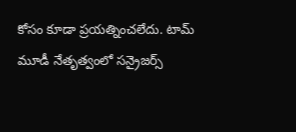కోసం కూడా ప్రయత్నించలేదు. టామ్ మూడీ నేతృత్వంలో సన్రైజర్స్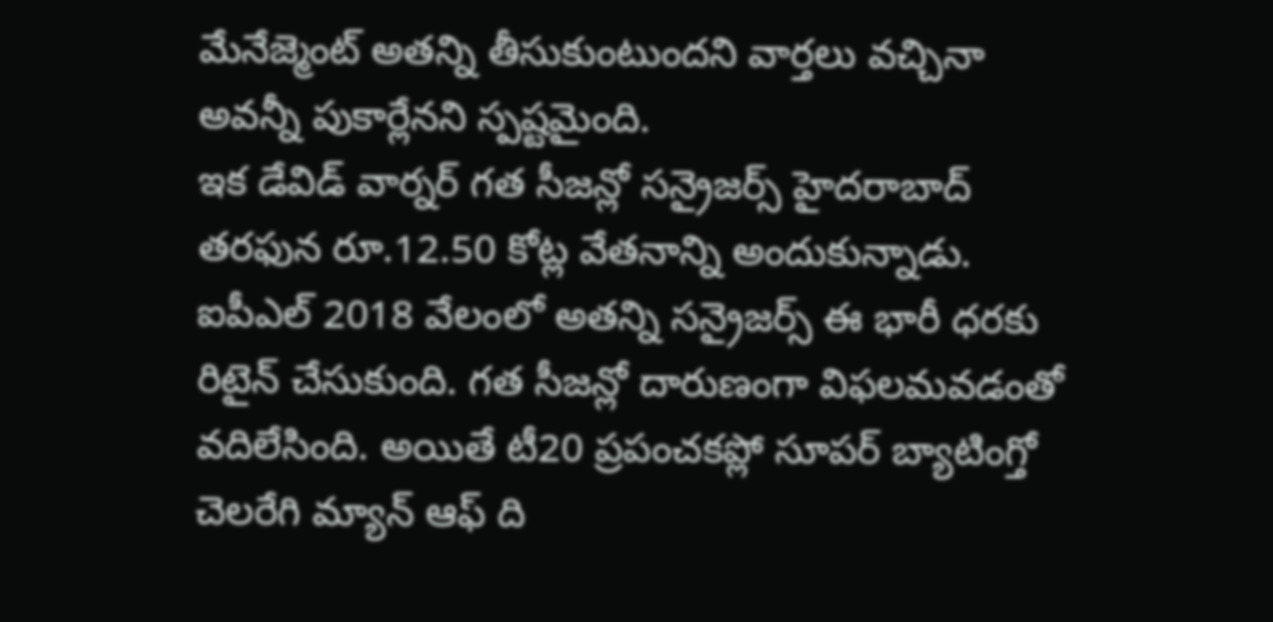మేనేజ్మెంట్ అతన్ని తీసుకుంటుందని వార్తలు వచ్చినా అవన్నీ పుకార్లేనని స్పష్టమైంది.
ఇక డేవిడ్ వార్నర్ గత సీజన్లో సన్రైజర్స్ హైదరాబాద్ తరఫున రూ.12.50 కోట్ల వేతనాన్ని అందుకున్నాడు. ఐపీఎల్ 2018 వేలంలో అతన్ని సన్రైజర్స్ ఈ భారీ ధరకు రిటైన్ చేసుకుంది. గత సీజన్లో దారుణంగా విఫలమవడంతో వదిలేసింది. అయితే టీ20 ప్రపంచకప్లో సూపర్ బ్యాటింగ్తో చెలరేగి మ్యాన్ ఆఫ్ ది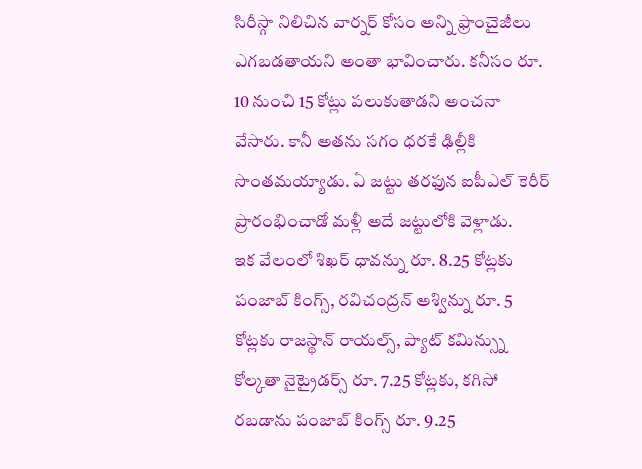సిరీస్గా నిలిచిన వార్నర్ కోసం అన్ని ఫ్రాంచైజీలు ఎగబడతాయని అంతా భావించారు. కనీసం రూ. 10 నుంచి 15 కోట్లు పలుకుతాడని అంచనా వేసారు. కానీ అతను సగం ధరకే ఢిల్లీకి సొంతమయ్యాడు. ఏ జట్టు తరఫున ఐపీఎల్ కెరీర్ ప్రారంభించాడో మళ్లీ అదే జట్టులోకి వెళ్లాడు.
ఇక వేలంలో శిఖర్ ధావన్ను రూ. 8.25 కోట్లకు పంజాబ్ కింగ్స్, రవిచంద్రన్ అశ్విన్ను రూ. 5 కోట్లకు రాజస్థాన్ రాయల్స్, ప్యాట్ కమిన్స్ను కోల్కతా నైట్రైడర్స్ రూ. 7.25 కోట్లకు, కగిసో రబడాను పంజాబ్ కింగ్స్ రూ. 9.25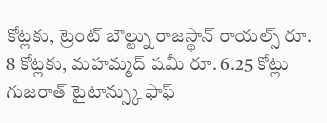కోట్లకు, ట్రెంట్ బౌల్ట్ను రాజస్థాన్ రాయల్స్ రూ. 8 కోట్లకు, మహమ్మద్ షమీ రూ. 6.25 కోట్లు గుజరాత్ టైటాన్స్కు ఫాఫ్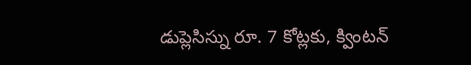డుప్లెసిస్ను రూ. 7 కోట్లకు, క్వింటన్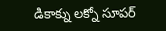డికాక్ను లక్నో సూపర్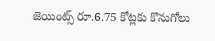జెయింట్స్ రూ.6.75 కోట్లకు కొనుగోలు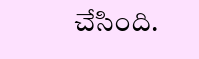చేసింది.